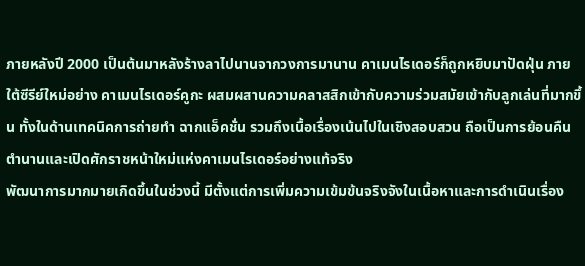ภายหลังปี 2000 เป็นต้นมาหลังร้างลาไปนานจากวงการมานาน คาเมนไรเดอร์ก็ถูกหยิบมาปัดฝุ่น ภายใต้ซีรีย์ใหม่อย่าง คาเมนไรเดอร์คูกะ ผสมผสานความคลาสสิกเข้ากับความร่วมสมัยเข้ากับลูกเล่นที่มากขึ้น ทั้งในด้านเทคนิคการถ่ายทำ ฉากแอ็คชั่น รวมถึงเนื้อเรื่องเน้นไปในเชิงสอบสวน ถือเป็นการย้อนคืนตำนานและเปิดศักราชหน้าใหม่แห่งคาเมนไรเดอร์อย่างแท้จริง
พัฒนาการมากมายเกิดขึ้นในช่วงนี้ มีตั้งแต่การเพิ่มความเข้มข้นจริงจังในเนื้อหาและการดำเนินเรื่อง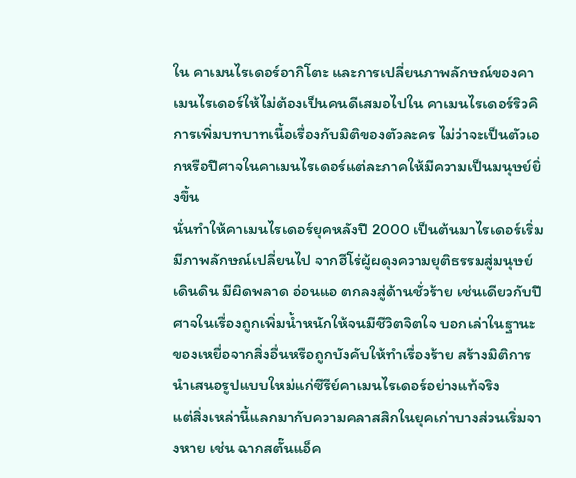ใน คาเมนไรเดอร์อากิโตะ และการเปลี่ยนภาพลักษณ์ของคาเมนไรเดอร์ให้ไม่ต้องเป็นคนดีเสมอไปใน คาเมนไรเดอร์ริวคิ การเพิ่มบทบาทเนื้อเรื่องกับมิติของตัวละคร ไม่ว่าจะเป็นตัวเอกหรือปีศาจในคาเมนไรเดอร์แต่ละภาคให้มีความเป็นมนุษย์ยิ่งขึ้น
นั่นทำให้คาเมนไรเดอร์ยุคหลังปี 2000 เป็นต้นมาไรเดอร์เริ่มมีภาพลักษณ์เปลี่ยนไป จากฮีโร่ผู้ผดุงความยุติธรรมสู่มนุษย์เดินดิน มีผิดพลาด อ่อนแอ ตกลงสู่ด้านชั่วร้าย เช่นเดียวกับปีศาจในเรื่องถูกเพิ่มน้ำหนักให้จนมีชีวิตจิตใจ บอกเล่าในฐานะของเหยื่อจากสิ่งอื่นหรือถูกบังคับให้ทำเรื่องร้าย สร้างมิติการนำเสนอรูปแบบใหม่แก่ซีรีย์คาเมนไรเดอร์อย่างแท้จริง
แต่สิ่งเหล่านี้แลกมากับความคลาสสิกในยุคเก่าบางส่วนเริ่มจางหาย เช่น ฉากสตั๊นแอ็ค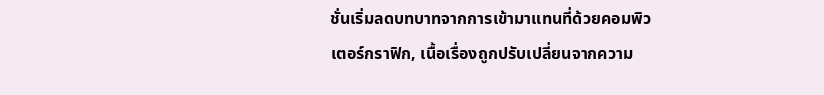ชั่นเริ่มลดบทบาทจากการเข้ามาแทนที่ด้วยคอมพิวเตอร์กราฟิก, เนื้อเรื่องถูกปรับเปลี่ยนจากความ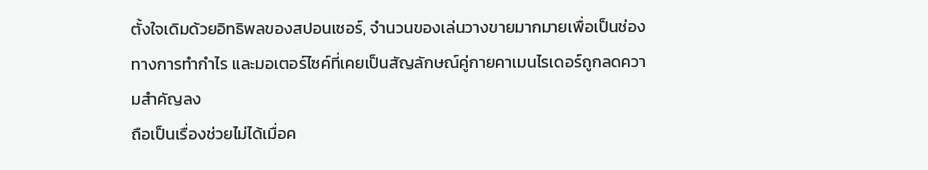ตั้งใจเดิมด้วยอิทธิพลของสปอนเซอร์, จำนวนของเล่นวางขายมากมายเพื่อเป็นช่องทางการทำกำไร และมอเตอร์ไซค์ที่เคยเป็นสัญลักษณ์คู่กายคาเมนไรเดอร์ถูกลดความสำคัญลง
ถือเป็นเรื่องช่วยไม่ได้เมื่อค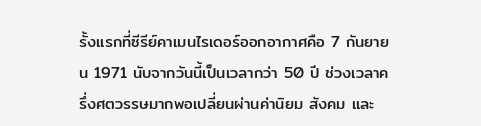รั้งแรกที่ซีรีย์คาเมนไรเดอร์ออกอากาศคือ 7 กันยายน 1971 นับจากวันนี้เป็นเวลากว่า 50 ปี ช่วงเวลาครึ่งศตวรรษมากพอเปลี่ยนผ่านค่านิยม สังคม และ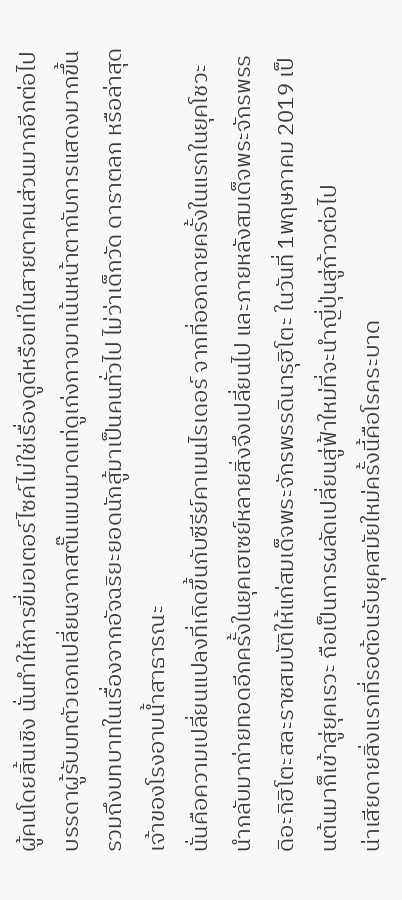ผู้คนโดยสิ้นเชิง นั่นทำให้การขี่มอเตอร์ไซค์ไม่ใช่เรื่องดูดีหรือเท่ในสายตาคนส่วนมากอีกต่อไป บรรดาผู้รับบทตัวเอกเปลี่ยนจากสตั๊นแมนมาดเท่ดูเก่งกาจมาเน้นหน้าตากับการแสดงมากขึ้น รวมถึงบทบาทในเรื่องจากอัจฉริยะยอดนักสู้มาเป็นคนทั่วไป ไม่ว่าเด็กวัด ดาราตลก หรือล่าสุดเจ้าของโรงอาบน้ำสาธารณะ
นั่นคือความเปลี่ยนแปลงที่เกิดขึ้นกับซีรีย์คาเมนไรเดอร์ จากที่ออกฉายครั้งในแรกในยุคโชวะ นำกลับมาถ่ายทอดอีกครั้งในยุคเฮเซย์หลายสิ่งจึงเปลี่ยนไป และภายหลังสมเด็จพระจักรพรรดิอะกิฮิโตะสละราชสมบัติให้แก่สมเด็จพระจักรพรรดินารุฮิโตะ ในวันที่ 1พฤษภาคม 2019 เป็นต้นมาก็เข้าสู่ยุคเรวะ ถือเป็นการผลัดเปลี่ยนสู่ฟ้าใหม่ที่จะนำญี่ปุ่นสู่ก้าวต่อไป
น่าเสียดายสิ่งแรกที่รอต้อนรับยุคสมัยใหม่ครั้งนี้คือโรคระบาด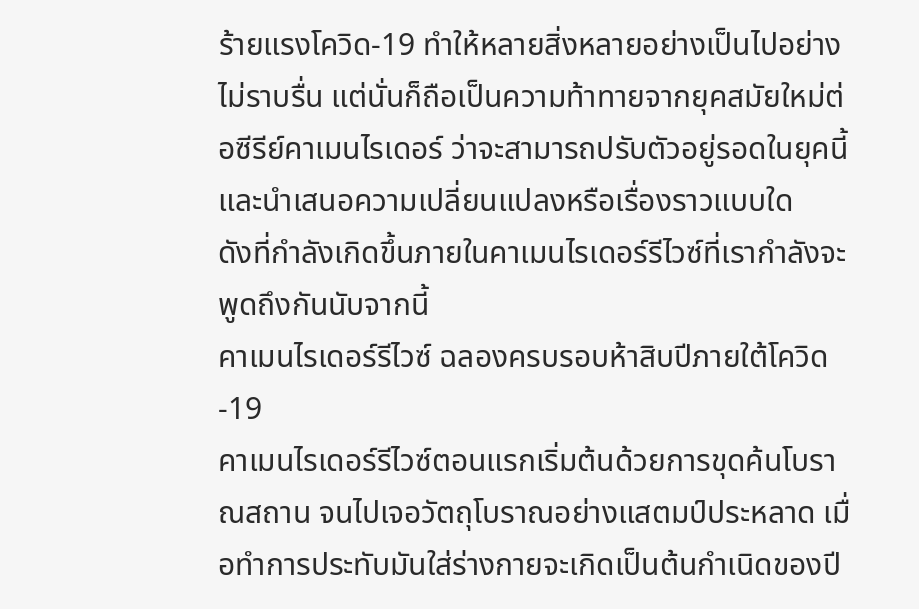ร้ายแรงโควิด-19 ทำให้หลายสิ่งหลายอย่างเป็นไปอย่างไม่ราบรื่น แต่นั่นก็ถือเป็นความท้าทายจากยุคสมัยใหม่ต่อซีรีย์คาเมนไรเดอร์ ว่าจะสามารถปรับตัวอยู่รอดในยุคนี้ และนำเสนอความเปลี่ยนแปลงหรือเรื่องราวแบบใด
ดังที่กำลังเกิดขึ้นภายในคาเมนไรเดอร์รีไวซ์ที่เรากำลังจะพูดถึงกันนับจากนี้
คาเมนไรเดอร์รีไวซ์ ฉลองครบรอบห้าสิบปีภายใต้โควิด-19
คาเมนไรเดอร์รีไวซ์ตอนแรกเริ่มต้นด้วยการขุดค้นโบราณสถาน จนไปเจอวัตถุโบราณอย่างแสตมป์ประหลาด เมื่อทำการประทับมันใส่ร่างกายจะเกิดเป็นต้นกำเนิดของปี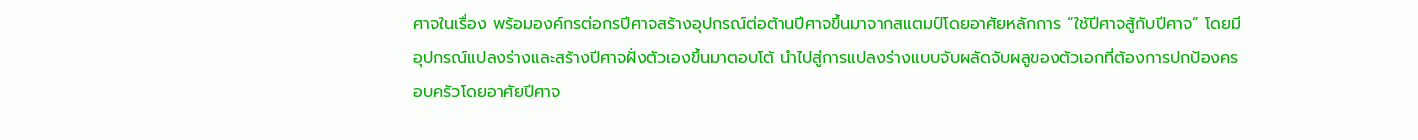ศาจในเรื่อง พร้อมองค์กรต่อกรปีศาจสร้างอุปกรณ์ต่อต้านปีศาจขึ้นมาจากสแตมป์โดยอาศัยหลักการ “ใช้ปีศาจสู้กับปีศาจ” โดยมีอุปกรณ์แปลงร่างและสร้างปีศาจฝั่งตัวเองขึ้นมาตอบโต้ นำไปสู่การแปลงร่างแบบจับผลัดจับผลูของตัวเอกที่ต้องการปกป้องครอบครัวโดยอาศัยปีศาจ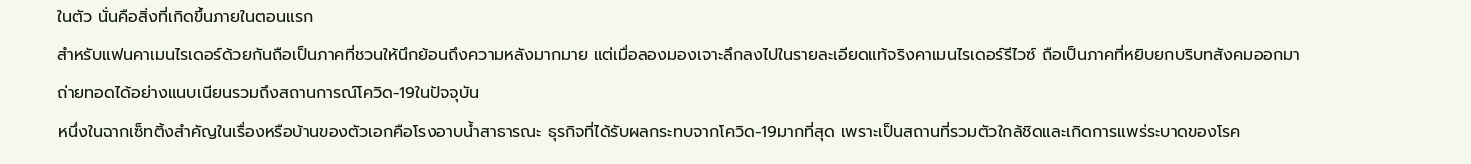ในตัว นั่นคือสิ่งที่เกิดขึ้นภายในตอนแรก
สำหรับแฟนคาเมนไรเดอร์ด้วยกันถือเป็นภาคที่ชวนให้นึกย้อนถึงความหลังมากมาย แต่เมื่อลองมองเจาะลึกลงไปในรายละเอียดแท้จริงคาเมนไรเดอร์รีไวซ์ ถือเป็นภาคที่หยิบยกบริบทสังคมออกมาถ่ายทอดได้อย่างแนบเนียนรวมถึงสถานการณ์โควิด-19ในปัจจุบัน
หนึ่งในฉากเซ็ทติ้งสำคัญในเรื่องหรือบ้านของตัวเอกคือโรงอาบน้ำสาธารณะ ธุรกิจที่ได้รับผลกระทบจากโควิด-19มากที่สุด เพราะเป็นสถานที่รวมตัวใกล้ชิดและเกิดการแพร่ระบาดของโรค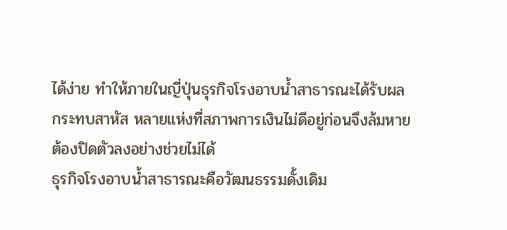ได้ง่าย ทำให้ภายในญี่ปุ่นธุรกิจโรงอาบน้ำสาธารณะได้รับผลกระทบสาหัส หลายแห่งที่สภาพการเงินไม่ดีอยู่ก่อนจึงล้มหายต้องปิดตัวลงอย่างช่วยไม่ได้
ธุรกิจโรงอาบน้ำสาธารณะคือวัฒนธรรมดั้งเดิม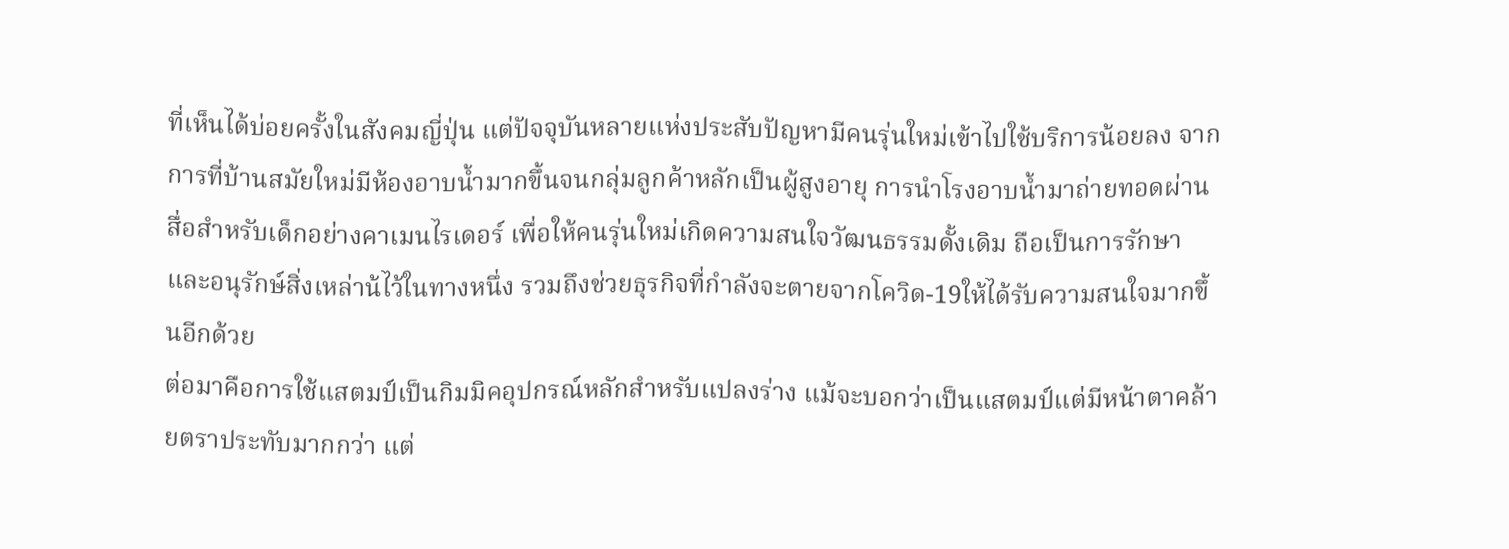ที่เห็นได้บ่อยครั้งในสังคมญี่ปุ่น แต่ปัจจุบันหลายแห่งประสับปัญหามีคนรุ่นใหม่เข้าไปใช้บริการน้อยลง จากการที่บ้านสมัยใหม่มีห้องอาบน้ำมากขึ้นจนกลุ่มลูกค้าหลักเป็นผู้สูงอายุ การนำโรงอาบน้ำมาถ่ายทอดผ่านสื่อสำหรับเด็กอย่างคาเมนไรเดอร์ เพื่อให้คนรุ่นใหม่เกิดความสนใจวัฒนธรรมดั้งเดิม ถือเป็นการรักษาและอนุรักษ์สิ่งเหล่าน้ไว้ในทางหนึ่ง รวมถึงช่วยธุรกิจที่กำลังจะตายจากโควิด-19ให้ได้รับความสนใจมากขึ้นอีกด้วย
ต่อมาคือการใช้แสตมป์เป็นกิมมิคอุปกรณ์หลักสำหรับแปลงร่าง แม้จะบอกว่าเป็นแสตมป์แต่มีหน้าตาคล้ายตราประทับมากกว่า แต่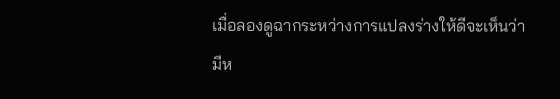เมื่อลองดูฉากระหว่างการแปลงร่างให้ดีจะเห็นว่า มีห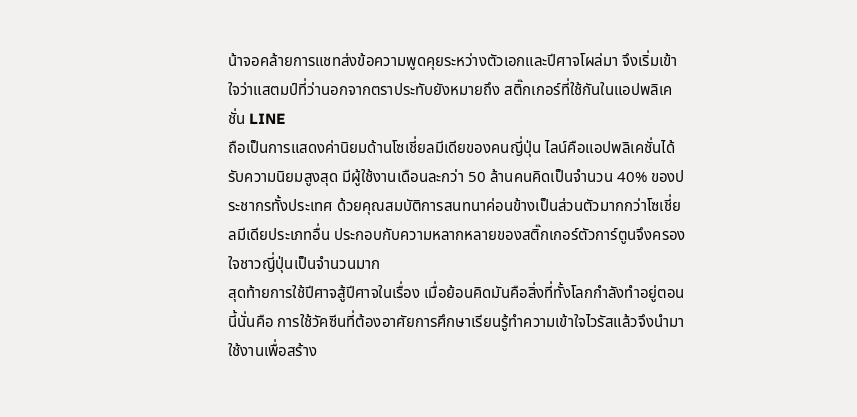น้าจอคล้ายการแชทส่งข้อความพูดคุยระหว่างตัวเอกและปีศาจโผล่มา จึงเริ่มเข้าใจว่าแสตมป์ที่ว่านอกจากตราประทับยังหมายถึง สติ๊กเกอร์ที่ใช้กันในแอปพลิเคชั่น LINE
ถือเป็นการแสดงค่านิยมด้านโซเชี่ยลมีเดียของคนญี่ปุ่น ไลน์คือแอปพลิเคชั่นได้รับความนิยมสูงสุด มีผู้ใช้งานเดือนละกว่า 50 ล้านคนคิดเป็นจำนวน 40% ของประชากรทั้งประเทศ ด้วยคุณสมบัติการสนทนาค่อนข้างเป็นส่วนตัวมากกว่าโซเชี่ยลมีเดียประเภทอื่น ประกอบกับความหลากหลายของสติ๊กเกอร์ตัวการ์ตูนจึงครองใจชาวญี่ปุ่นเป็นจำนวนมาก
สุดท้ายการใช้ปีศาจสู้ปีศาจในเรื่อง เมื่อย้อนคิดมันคือสิ่งที่ทั้งโลกกำลังทำอยู่ตอนนี้นั่นคือ การใช้วัคซีนที่ต้องอาศัยการศึกษาเรียนรู้ทำความเข้าใจไวรัสแล้วจึงนำมาใช้งานเพื่อสร้าง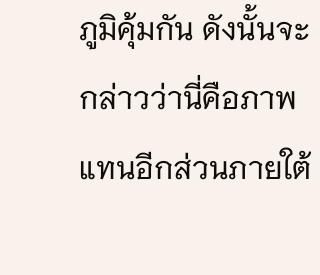ภูมิคุ้มกัน ดังนั้นจะกล่าวว่านี่คือภาพแทนอีกส่วนภายใต้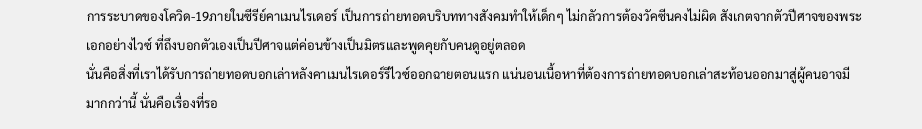การระบาดของโควิด-19ภายในซีรีย์คาเมนไรเดอร์ เป็นการถ่ายทอดบริบททางสังคมทำให้เด็กๆ ไม่กลัวการต้องวัคซีนคงไม่ผิด สังเกตจากตัวปีศาจของพระเอกอย่างไวซ์ ที่ถึงบอกตัวเองเป็นปีศาจแต่ค่อนข้างเป็นมิตรและพูดคุยกับคนดูอยู่ตลอด
นั่นคือสิ่งที่เราได้รับการถ่ายทอดบอกเล่าหลังคาเมนไรเดอร์รีไวซ์ออกฉายตอนแรก แน่นอนเนื้อหาที่ต้องการถ่ายทอดบอกเล่าสะท้อนออกมาสู่ผู้คนอาจมีมากกว่านี้ นั่นคือเรื่องที่รอ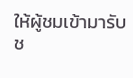ให้ผู้ชมเข้ามารับช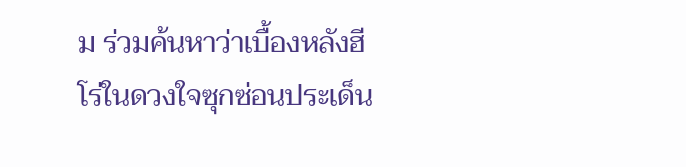ม ร่วมค้นหาว่าเบื้องหลังฮีโร่ในดวงใจซุกซ่อนประเด็น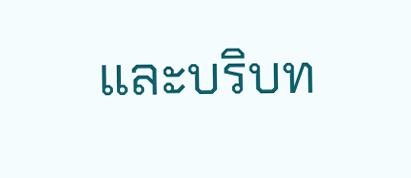และบริบท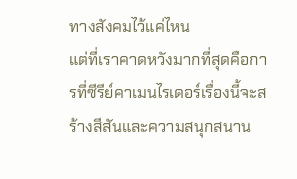ทางสังคมไว้แค่ไหน
แต่ที่เราคาดหวังมากที่สุดคือการที่ซีรีย์คาเมนไรเดอร์เรื่องนี้จะสร้างสีสันและความสนุกสนาน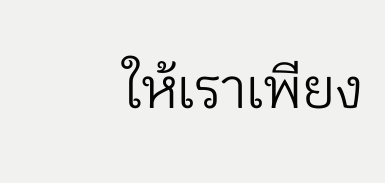ให้เราเพียง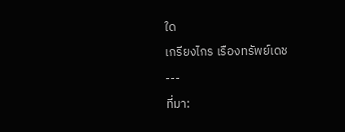ใด
เกรียงไกร เรืองทรัพย์เดช
---
ที่มา: